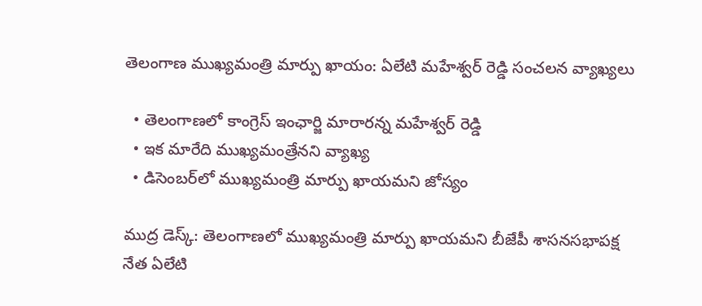తెలంగాణ ముఖ్యమంత్రి మార్పు ఖాయం: ఏలేటి మహేశ్వర్ రెడ్డి సంచలన వ్యాఖ్యలు

  • తెలంగాణలో కాంగ్రెస్ ఇంఛార్జి మారారన్న మహేశ్వర్ రెడ్డి
  • ఇక మారేది ముఖ్యమంత్రేనని వ్యాఖ్య
  • డిసెంబర్‌లో ముఖ్యమంత్రి మార్పు ఖాయమని జోస్యం

ముద్ర డెస్క్: తెలంగాణలో ముఖ్యమంత్రి మార్పు ఖాయమని బీజేపీ శాసనసభాపక్ష నేత ఏలేటి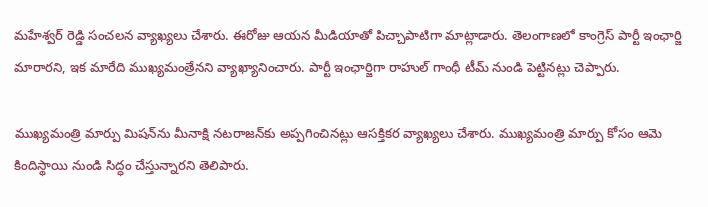మహేశ్వర్ రెడ్డి సంచలన వ్యాఖ్యలు చేశారు. ఈరోజు ఆయన మీడియాతో పిచ్చాపాటిగా మాట్లాడారు. తెలంగాణలో కాంగ్రెస్ పార్టీ ఇంఛార్జి మారారని, ఇక మారేది ముఖ్యమంత్రేనని వ్యాఖ్యానించారు. పార్టీ ఇంఛార్జిగా రాహుల్ గాంధీ టీమ్ నుండి పెట్టినట్లు చెప్పారు.

ముఖ్యమంత్రి మార్పు మిషన్‌ను మీనాక్షి నటరాజన్‌కు అప్పగించినట్లు ఆసక్తికర వ్యాఖ్యలు చేశారు. ముఖ్యమంత్రి మార్పు కోసం ఆమె కిందిస్థాయి నుండి సిద్ధం చేస్తున్నారని తెలిపారు.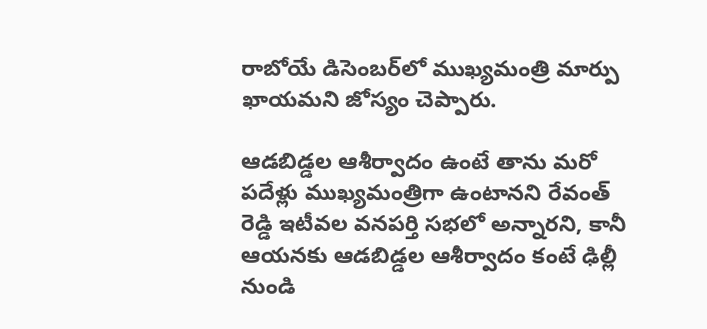రాబోయే డిసెంబర్‌లో ముఖ్యమంత్రి మార్పు ఖాయమని జోస్యం చెప్పారు.

ఆడబిడ్డల ఆశీర్వాదం ఉంటే తాను మరో పదేళ్లు ముఖ్యమంత్రిగా ఉంటానని రేవంత్ రెడ్డి ఇటీవల వనపర్తి సభలో అన్నారని, కానీ ఆయనకు ఆడబిడ్డల ఆశీర్వాదం కంటే ఢిల్లీ నుండి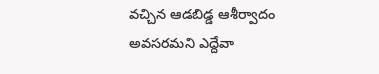వచ్చిన ఆడబిడ్డ ఆశీర్వాదం అవసరమని ఎద్దేవా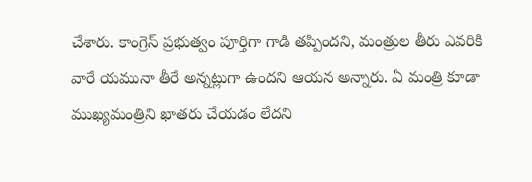చేశారు. కాంగ్రెస్ ప్రభుత్వం పూర్తిగా గాడి తప్పిందని, మంత్రుల తీరు ఎవరికి వారే యమునా తీరే అన్నట్లుగా ఉందని ఆయన అన్నారు. ఏ మంత్రి కూడా ముఖ్యమంత్రిని ఖాతరు చేయడం లేదని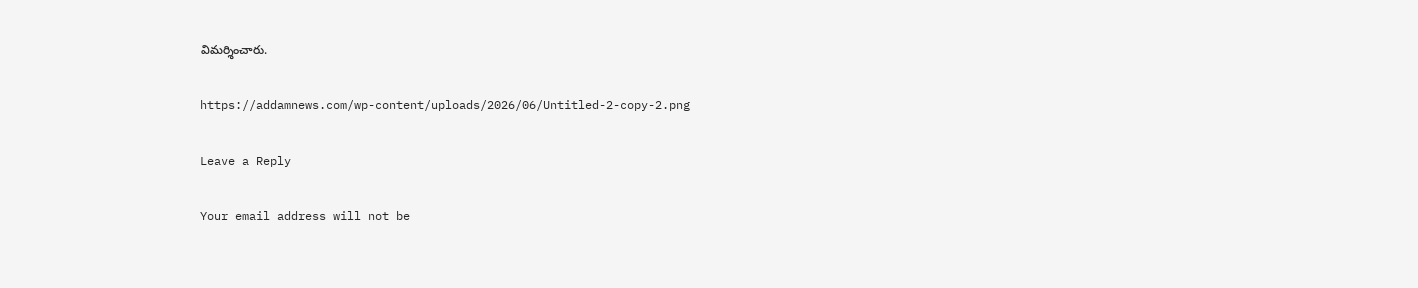విమర్శించారు.

https://addamnews.com/wp-content/uploads/2026/06/Untitled-2-copy-2.png

Leave a Reply

Your email address will not be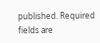published. Required fields are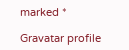marked *

Gravatar profile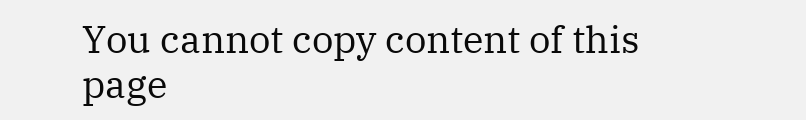You cannot copy content of this page